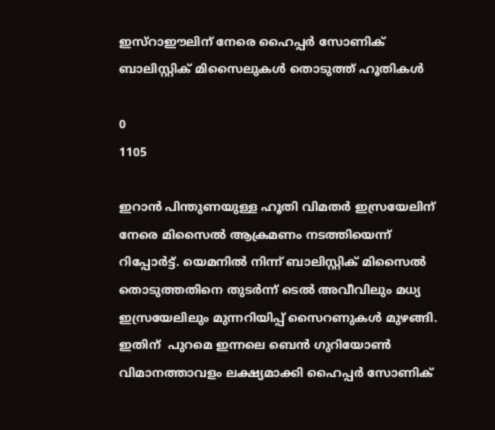ഇസ്റാഈലിന് നേരെ ഹൈപ്പര്‍ സോണിക് ബാലിസ്റ്റിക് മിസൈലുകള്‍ തൊടുത്ത് ഹൂതികള്‍

0
1105

ഇറാന്‍ പിന്തുണയുള്ള ഹൂതി വിമതര്‍ ഇസ്രയേലിന് നേരെ മിസൈല്‍ ആക്രമണം നടത്തിയെന്ന് റിപ്പോര്‍ട്ട്. യെമനില്‍ നിന്ന് ബാലിസ്റ്റിക് മിസൈല്‍ തൊടുത്തതിനെ തുടര്‍ന്ന് ടെല്‍ അവീവിലും മധ്യ ഇസ്രയേലിലും മുന്നറിയിപ്പ് സൈറണുകള്‍ മുഴങ്ങി. ഇതിന്  പുറമെ ഇന്നലെ ബെന്‍ ഗുറിയോണ്‍ വിമാനത്താവളം ലക്ഷ്യമാക്കി ഹൈപ്പര്‍ സോണിക്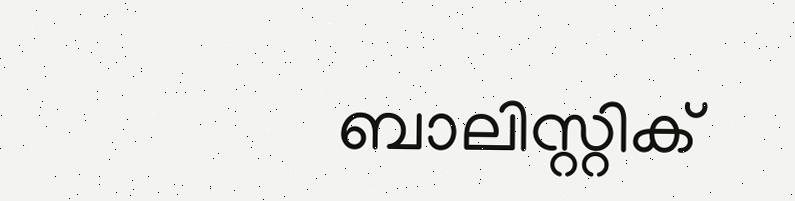ബാലിസ്റ്റിക്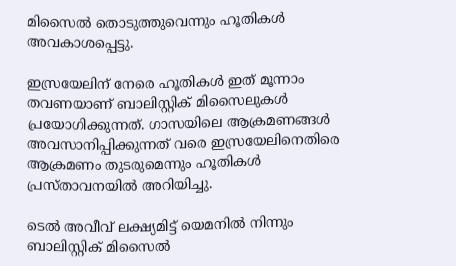മിസൈല്‍ തൊടുത്തുവെന്നും ഹൂതികള്‍ അവകാശപ്പെട്ടു.

ഇസ്രയേലിന് നേരെ ഹൂതികള്‍ ഇത് മൂന്നാം തവണയാണ് ബാലിസ്റ്റിക് മിസൈലുകള്‍ പ്രയോഗിക്കുന്നത്. ഗാസയിലെ ആക്രമണങ്ങള്‍ അവസാനിപ്പിക്കുന്നത് വരെ ഇസ്രയേലിനെതിരെ ആക്രമണം തുടരുമെന്നും ഹൂതികള്‍ പ്രസ്താവനയില്‍ അറിയിച്ചു.

ടെല്‍ അവീവ് ലക്ഷ്യമിട്ട് യെമനില്‍ നിന്നും ബാലിസ്റ്റിക് മിസൈല്‍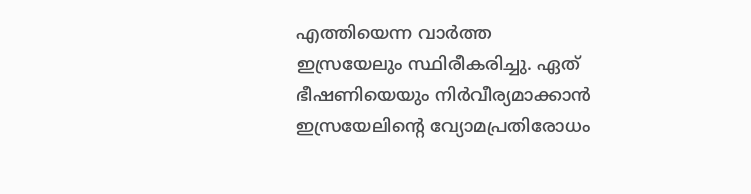എത്തിയെന്ന വാര്‍ത്ത ഇസ്രയേലും സ്ഥിരീകരിച്ചു. ഏത് ഭീഷണിയെയും നിര്‍വീര്യമാക്കാന്‍ ഇസ്രയേലിന്‍റെ വ്യോമപ്രതിരോധം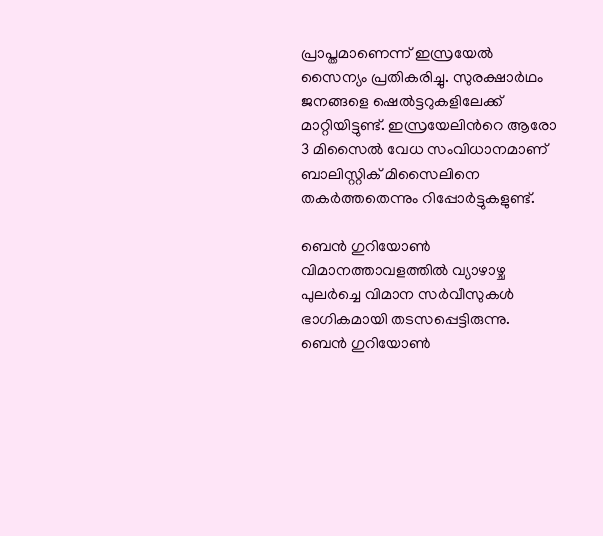പ്രാപ്തമാണെന്ന് ഇസ്രയേല്‍ സൈന്യം പ്രതികരിച്ചു. സുരക്ഷാര്‍ഥം ജനങ്ങളെ ഷെല്‍ട്ടറുകളിലേക്ക് മാറ്റിയിട്ടുണ്ട്. ഇസ്രയേലിന്‍റെ ആരോ 3 മിസൈല്‍ വേധ സംവിധാനമാണ് ബാലിസ്റ്റിക് മിസൈലിനെ തകര്‍ത്തതെന്നും റിപ്പോര്‍ട്ടുകളുണ്ട്.

ബെന്‍ ഗുറിയോണ്‍ വിമാനത്താവളത്തില്‍ വ്യാഴാഴ്ച പുലര്‍ച്ചെ വിമാന സര്‍വീസുകള്‍ ഭാഗികമായി തടസപ്പെട്ടിരുന്നു. ബെന്‍ ഗുറിയോണ്‍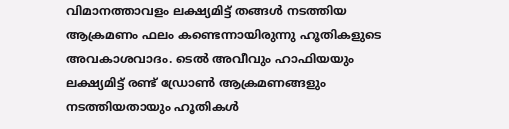വിമാനത്താവളം ലക്ഷ്യമിട്ട് തങ്ങള്‍ നടത്തിയ ആക്രമണം ഫലം കണ്ടെന്നായിരുന്നു ഹൂതികളുടെ അവകാശവാദം. ടെല്‍ അവീവും ഹാഫിയയും ലക്ഷ്യമിട്ട് രണ്ട് ഡ്രോണ്‍ ആക്രമണങ്ങളും നടത്തിയതായും ഹൂതികള്‍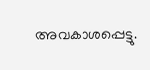അവകാശപ്പെട്ടു.